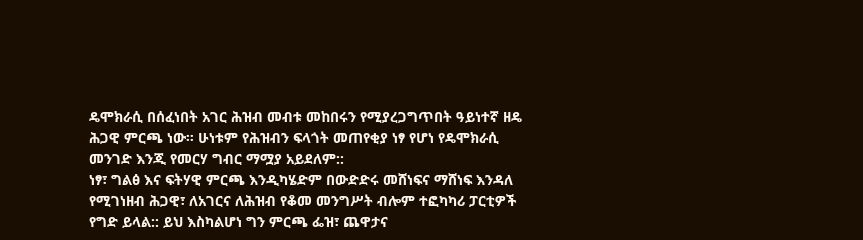ዴሞክራሲ በሰፈነበት አገር ሕዝብ መብቱ መከበሩን የሚያረጋግጥበት ዓይነተኛ ዘዴ ሕጋዊ ምርጫ ነው። ሁነቱም የሕዝብን ፍላጎት መጠየቂያ ነፃ የሆነ የዴሞክራሲ መንገድ እንጂ የመርሃ ግብር ማሟያ አይደለም::
ነፃ፣ ግልፅ እና ፍትሃዊ ምርጫ እንዲካሄድም በውድድሩ መሸነፍና ማሸነፍ እንዳለ የሚገነዘብ ሕጋዊ፣ ለአገርና ለሕዝብ የቆመ መንግሥት ብሎም ተፎካካሪ ፓርቲዎች የግድ ይላል:: ይህ እስካልሆነ ግን ምርጫ ፌዝ፣ ጨዋታና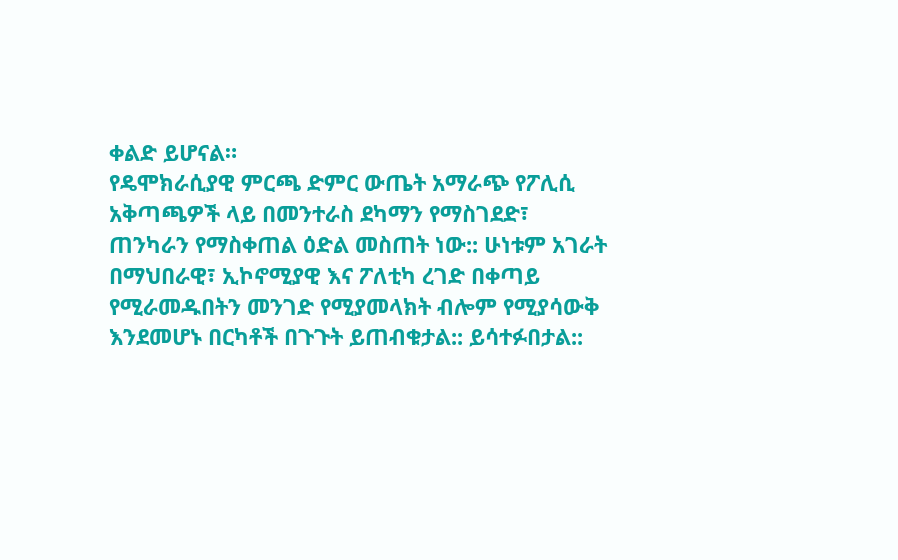ቀልድ ይሆናል።
የዴሞክራሲያዊ ምርጫ ድምር ውጤት አማራጭ የፖሊሲ አቅጣጫዎች ላይ በመንተራስ ደካማን የማስገደድ፣ ጠንካራን የማስቀጠል ዕድል መስጠት ነው:: ሁነቱም አገራት በማህበራዊ፣ ኢኮኖሚያዊ እና ፖለቲካ ረገድ በቀጣይ የሚራመዱበትን መንገድ የሚያመላክት ብሎም የሚያሳውቅ እንደመሆኑ በርካቶች በጉጉት ይጠብቁታል:: ይሳተፉበታል::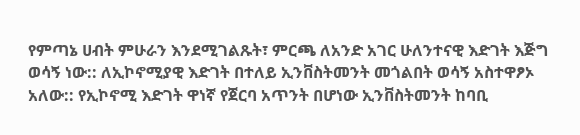የምጣኔ ሀብት ምሁራን እንደሚገልጹት፣ ምርጫ ለአንድ አገር ሁለንተናዊ እድገት እጅግ ወሳኝ ነው:: ለኢኮኖሚያዊ እድገት በተለይ ኢንቨስትመንት መጎልበት ወሳኝ አስተዋፆኦ አለው:: የኢኮኖሚ እድገት ዋነኛ የጀርባ አጥንት በሆነው ኢንቨስትመንት ከባቢ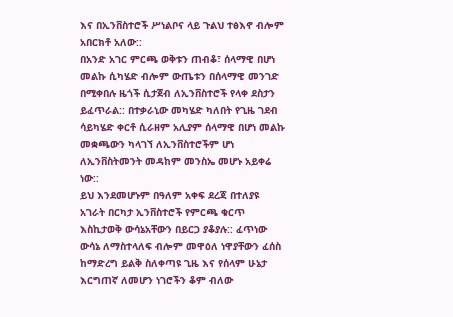እና በኢንቨስተሮች ሥነልቦና ላይ ጉልህ ተፅእኖ ብሎም አበርክቶ አለው::
በአንድ አገር ምርጫ ወቅቱን ጠብቆ፣ ሰላማዊ በሆነ መልኩ ሲካሄድ ብሎም ውጤቱን በሰላማዊ መንገድ በሚቀበሉ ዜጎች ሲታጀብ ለኢንቨስተሮች የላቀ ደስታን ይፈጥራል:: በተቃራኒው መካሄድ ካለበት የጊዜ ገደብ ሳይካሄድ ቀርቶ ሲራዘም አሊያም ሰላማዊ በሆነ መልኩ መቋጫውን ካላገኘ ለኢንቨስተሮችም ሆነ ለኢንቨስትመንት መዳከም መንስኤ መሆኑ አይቀሬ ነው::
ይህ እንደመሆኑም በዓለም አቀፍ ደረጃ በተለያዩ አገራት በርካታ ኢንቨስተሮች የምርጫ ቁርጥ እስኪታወቅ ውሳኔአቸውን በይርጋ ያቆያሉ:: ፈጥነው ውሳኔ ለማስተላለፍ ብሎም መዋዕለ ነዋያቸውን ፈሰስ ከማድረግ ይልቅ ስለቀጣዩ ጊዜ እና የሰላም ሁኔታ እርግጠኛ ለመሆን ነገሮችን ቆም ብለው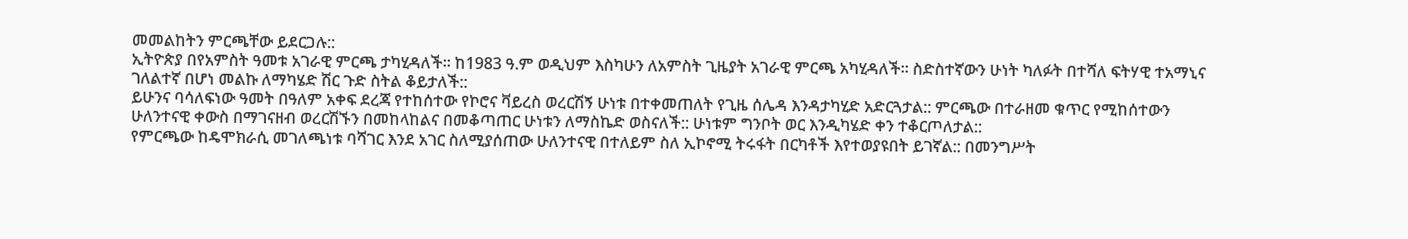መመልከትን ምርጫቸው ይደርጋሉ::
ኢትዮጵያ በየአምስት ዓመቱ አገራዊ ምርጫ ታካሂዳለች። ከ1983 ዓ.ም ወዲህም እስካሁን ለአምስት ጊዜያት አገራዊ ምርጫ አካሂዳለች። ስድስተኛውን ሁነት ካለፉት በተሻለ ፍትሃዊ ተአማኒና ገለልተኛ በሆነ መልኩ ለማካሄድ ሽር ጉድ ስትል ቆይታለች::
ይሁንና ባሳለፍነው ዓመት በዓለም አቀፍ ደረጃ የተከሰተው የኮሮና ቫይረስ ወረርሽኝ ሁነቱ በተቀመጠለት የጊዜ ሰሌዳ እንዳታካሂድ አድርጓታል:: ምርጫው በተራዘመ ቁጥር የሚከሰተውን ሁለንተናዊ ቀውስ በማገናዘብ ወረርሽኙን በመከላከልና በመቆጣጠር ሁነቱን ለማስኬድ ወስናለች:: ሁነቱም ግንቦት ወር እንዲካሄድ ቀን ተቆርጦለታል::
የምርጫው ከዴሞክራሲ መገለጫነቱ ባሻገር እንደ አገር ስለሚያሰጠው ሁለንተናዊ በተለይም ስለ ኢኮኖሚ ትሩፋት በርካቶች እየተወያዩበት ይገኛል:: በመንግሥት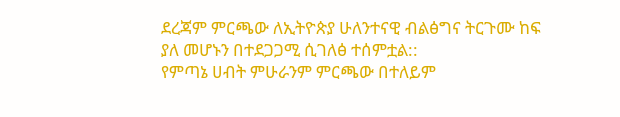ደረጃም ምርጫው ለኢትዮጵያ ሁለንተናዊ ብልፅግና ትርጉሙ ከፍ ያለ መሆኑን በተደጋጋሚ ሲገለፅ ተሰምቷል::
የምጣኔ ሀብት ምሁራንም ምርጫው በተለይም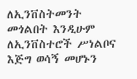ለኢንቨስትመንት መጎልበት እንዲሁም ለኢንቨስተሮች ሥነልቦና እጅግ ወሳኝ መሆኑን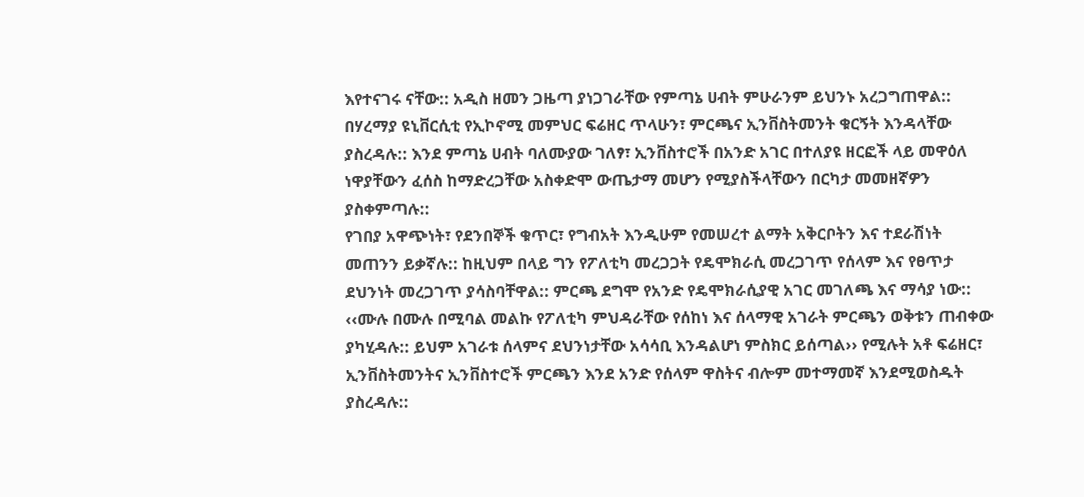እየተናገሩ ናቸው:: አዲስ ዘመን ጋዜጣ ያነጋገራቸው የምጣኔ ሀብት ምሁራንም ይህንኑ አረጋግጠዋል::
በሃረማያ ዩኒቨርሲቲ የኢኮኖሚ መምህር ፍሬዘር ጥላሁን፣ ምርጫና ኢንቨስትመንት ቁርኝት እንዳላቸው ያስረዳሉ:: እንደ ምጣኔ ሀብት ባለሙያው ገለፃ፣ ኢንቨስተሮች በአንድ አገር በተለያዩ ዘርፎች ላይ መዋዕለ ነዋያቸውን ፈሰስ ከማድረጋቸው አስቀድሞ ውጤታማ መሆን የሚያስችላቸውን በርካታ መመዘኛዎን ያስቀምጣሉ::
የገበያ አዋጭነት፣ የደንበኞች ቁጥር፣ የግብአት እንዲሁም የመሠረተ ልማት አቅርቦትን እና ተደራሽነት መጠንን ይቃኛሉ:: ከዚህም በላይ ግን የፖለቲካ መረጋጋት የዴሞክራሲ መረጋገጥ የሰላም እና የፀጥታ ደህንነት መረጋገጥ ያሳስባቸዋል:: ምርጫ ደግሞ የአንድ የዴሞክራሲያዊ አገር መገለጫ እና ማሳያ ነው::
‹‹ሙሉ በሙሉ በሚባል መልኩ የፖለቲካ ምህዳራቸው የሰከነ እና ሰላማዊ አገራት ምርጫን ወቅቱን ጠብቀው ያካሂዳሉ:: ይህም አገራቱ ሰላምና ደህንነታቸው አሳሳቢ እንዳልሆነ ምስክር ይሰጣል›› የሚሉት አቶ ፍሬዘር፣ ኢንቨስትመንትና ኢንቨስተሮች ምርጫን እንደ አንድ የሰላም ዋስትና ብሎም መተማመኛ እንደሚወስዱት ያስረዳሉ::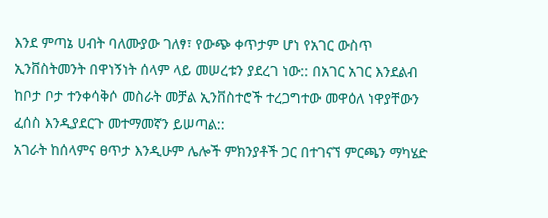እንደ ምጣኔ ሀብት ባለሙያው ገለፃ፣ የውጭ ቀጥታም ሆነ የአገር ውስጥ ኢንቨስትመንት በዋነኝነት ሰላም ላይ መሠረቱን ያደረገ ነው:: በአገር አገር እንደልብ ከቦታ ቦታ ተንቀሳቅሶ መስራት መቻል ኢንቨስተሮች ተረጋግተው መዋዕለ ነዋያቸውን ፈሰስ እንዲያደርጉ መተማመኛን ይሠጣል::
አገራት ከሰላምና ፀጥታ እንዲሁም ሌሎች ምክንያቶች ጋር በተገናኘ ምርጫን ማካሄድ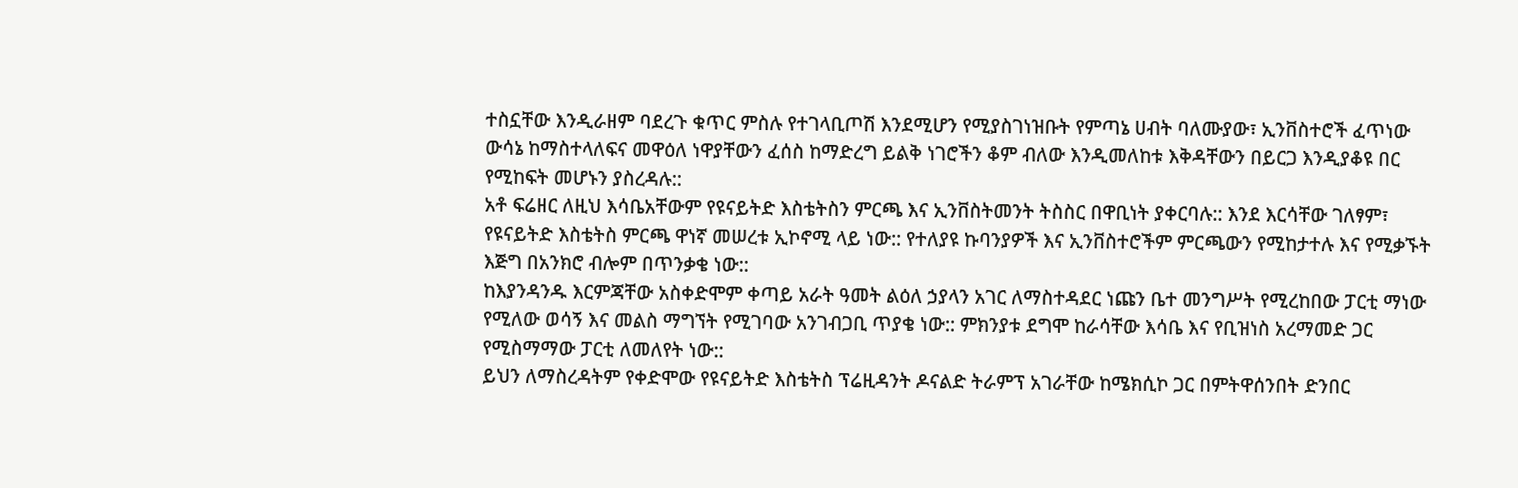ተስኗቸው እንዲራዘም ባደረጉ ቁጥር ምስሉ የተገላቢጦሽ እንደሚሆን የሚያስገነዝቡት የምጣኔ ሀብት ባለሙያው፣ ኢንቨስተሮች ፈጥነው ውሳኔ ከማስተላለፍና መዋዕለ ነዋያቸውን ፈሰስ ከማድረግ ይልቅ ነገሮችን ቆም ብለው እንዲመለከቱ እቅዳቸውን በይርጋ እንዲያቆዩ በር የሚከፍት መሆኑን ያስረዳሉ::
አቶ ፍሬዘር ለዚህ እሳቤአቸውም የዩናይትድ እስቴትስን ምርጫ እና ኢንቨስትመንት ትስስር በዋቢነት ያቀርባሉ:: እንደ እርሳቸው ገለፃም፣ የዩናይትድ እስቴትስ ምርጫ ዋነኛ መሠረቱ ኢኮኖሚ ላይ ነው:: የተለያዩ ኩባንያዎች እና ኢንቨስተሮችም ምርጫውን የሚከታተሉ እና የሚቃኙት እጅግ በአንክሮ ብሎም በጥንቃቄ ነው::
ከእያንዳንዱ እርምጃቸው አስቀድሞም ቀጣይ አራት ዓመት ልዕለ ኃያላን አገር ለማስተዳደር ነጩን ቤተ መንግሥት የሚረከበው ፓርቲ ማነው የሚለው ወሳኝ እና መልስ ማግኘት የሚገባው አንገብጋቢ ጥያቄ ነው:: ምክንያቱ ደግሞ ከራሳቸው እሳቤ እና የቢዝነስ አረማመድ ጋር የሚስማማው ፓርቲ ለመለየት ነው::
ይህን ለማስረዳትም የቀድሞው የዩናይትድ እስቴትስ ፕሬዚዳንት ዶናልድ ትራምፕ አገራቸው ከሜክሲኮ ጋር በምትዋሰንበት ድንበር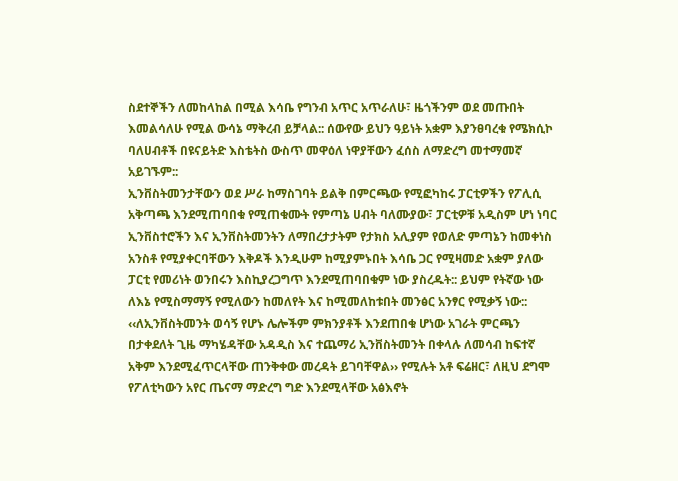ስደተኞችን ለመከላከል በሚል እሳቤ የግንብ አጥር አጥራለሁ፣ ዜጎችንም ወደ መጡበት እመልሳለሁ የሚል ውሳኔ ማቅረብ ይቻላል:: ሰውየው ይህን ዓይነት አቋም እያንፀባረቁ የሜክሲኮ ባለሀብቶች በዩናይትድ እስቴትስ ውስጥ መዋዕለ ነዋያቸውን ፈሰስ ለማድረግ መተማመኛ አይገኙም::
ኢንቨስትመንታቸውን ወደ ሥራ ከማስገባት ይልቅ በምርጫው የሚፎካከሩ ፓርቲዎችን የፖሊሲ አቅጣጫ እንደሚጠባበቁ የሚጠቁሙት የምጣኔ ሀብት ባለሙያው፣ ፓርቲዎቹ አዲስም ሆነ ነባር ኢንቨስተሮችን እና ኢንቨስትመንትን ለማበረታታትም የታክስ አሊያም የወለድ ምጣኔን ከመቀነስ አንስቶ የሚያቀርባቸውን እቅዶች እንዲሁም ከሚያምኑበት እሳቤ ጋር የሚዛመድ አቋም ያለው ፓርቲ የመሪነት ወንበሩን እስኪያረጋግጥ እንደሚጠባበቁም ነው ያስረዱት:: ይህም የትኛው ነው ለእኔ የሚስማማኝ የሚለውን ከመለየት እና ከሚመለከቱበት መንፅር አንፃር የሚቃኝ ነው::
‹‹ለኢንቨስትመንት ወሳኝ የሆኑ ሌሎችም ምክንያቶች እንደጠበቁ ሆነው አገራት ምርጫን በታቀደለት ጊዜ ማካሄዳቸው አዳዲስ እና ተጨማሪ ኢንቨስትመንት በቀላሉ ለመሳብ ከፍተኛ አቅም እንደሚፈጥርላቸው ጠንቅቀው መረዳት ይገባቸዋል›› የሚሉት አቶ ፍሬዘር፣ ለዚህ ደግሞ የፖለቲካውን አየር ጤናማ ማድረግ ግድ እንደሚላቸው አፅእኖት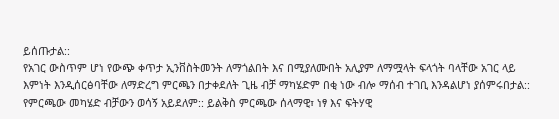ይሰጡታል::
የአገር ውስጥም ሆነ የውጭ ቀጥታ ኢንቨስትመንት ለማጎልበት እና በሚያለሙበት አሊያም ለማሟላት ፍላጎት ባላቸው አገር ላይ እምነት እንዲሰርፅባቸው ለማድረግ ምርጫን በታቀደለት ጊዜ ብቻ ማካሄድም በቂ ነው ብሎ ማሰብ ተገቢ እንዳልሆነ ያሰምሩበታል::
የምርጫው መካሄድ ብቻውን ወሳኝ አይደለም:: ይልቅስ ምርጫው ሰላማዊ፣ ነፃ እና ፍትሃዊ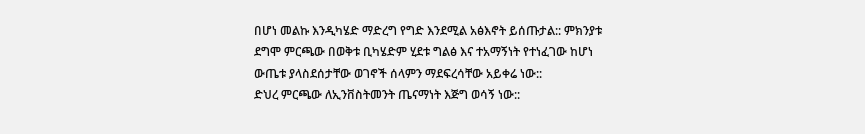በሆነ መልኩ እንዲካሄድ ማድረግ የግድ እንደሚል አፅእኖት ይሰጡታል:: ምክንያቱ ደግሞ ምርጫው በወቅቱ ቢካሄድም ሂደቱ ግልፅ እና ተአማኝነት የተነፈገው ከሆነ ውጤቱ ያላስደሰታቸው ወገኖች ሰላምን ማደፍረሳቸው አይቀሬ ነው::
ድህረ ምርጫው ለኢንቨስትመንት ጤናማነት እጅግ ወሳኝ ነው::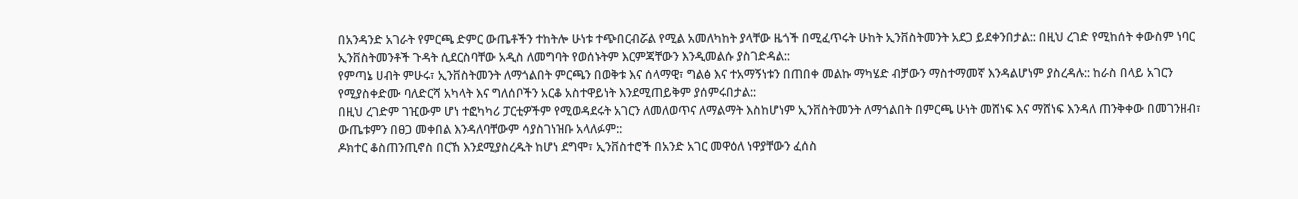በአንዳንድ አገራት የምርጫ ድምር ውጤቶችን ተከትሎ ሁነቱ ተጭበርብሯል የሚል አመለካከት ያላቸው ዜጎች በሚፈጥሩት ሁከት ኢንቨስትመንት አደጋ ይደቀንበታል:: በዚህ ረገድ የሚከሰት ቀውስም ነባር ኢንቨስትመንቶች ጉዳት ሲደርስባቸው አዲስ ለመግባት የወሰኑትም እርምጃቸውን እንዲመልሱ ያስገድዳል::
የምጣኔ ሀብት ምሁሩ፣ ኢንቨስትመንት ለማጎልበት ምርጫን በወቅቱ እና ሰላማዊ፣ ግልፅ እና ተአማኝነቱን በጠበቀ መልኩ ማካሄድ ብቻውን ማስተማመኛ እንዳልሆነም ያስረዳሉ:: ከራስ በላይ አገርን የሚያስቀድሙ ባለድርሻ አካላት እና ግለሰቦችን አርቆ አስተዋይነት እንደሚጠይቅም ያሰምሩበታል::
በዚህ ረገድም ገዢውም ሆነ ተፎካካሪ ፓርቲዎችም የሚወዳደሩት አገርን ለመለወጥና ለማልማት እስከሆነም ኢንቨስትመንት ለማጎልበት በምርጫ ሁነት መሸነፍ እና ማሸነፍ እንዳለ ጠንቅቀው በመገንዘብ፣ ውጤቱምን በፀጋ መቀበል እንዳለባቸውም ሳያስገነዝቡ አላለፉም::
ዶክተር ቆስጠንጢኖስ በርኸ እንደሚያስረዱት ከሆነ ደግሞ፣ ኢንቨስተሮች በአንድ አገር መዋዕለ ነዋያቸውን ፈሰስ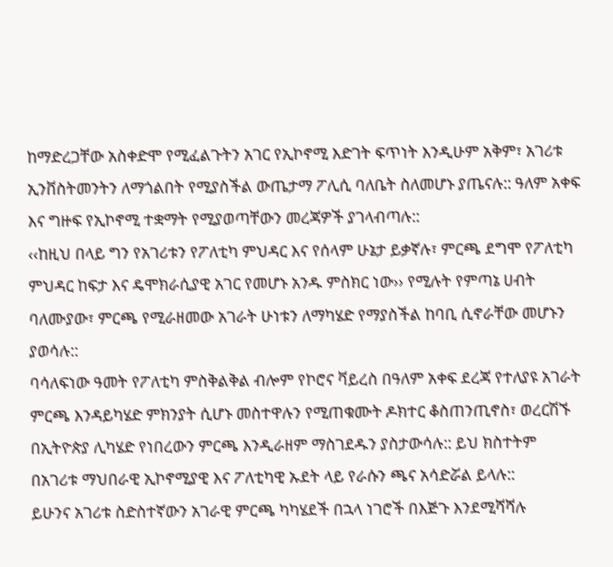ከማድረጋቸው አስቀድሞ የሚፈልጉትን አገር የኢኮኖሚ እድገት ፍጥነት እንዲሁም አቅም፣ አገሪቱ ኢንቨስትመንትን ለማጎልበት የሚያስችል ውጤታማ ፖሊሲ ባለቤት ስለመሆኑ ያጤናሉ:: ዓለም አቀፍ እና ግዙፍ የኢኮኖሚ ተቋማት የሚያወጣቸውን መረጃዎች ያገላብጣሉ::
‹‹ከዚህ በላይ ግን የአገሪቱን የፖለቲካ ምህዳር እና የሰላም ሁኔታ ይቃኛሉ፣ ምርጫ ደግሞ የፖለቲካ ምህዳር ከፍታ እና ዴሞክራሲያዊ አገር የመሆኑ አንዱ ምስክር ነው›› የሚሉት የምጣኔ ሀብት ባለሙያው፣ ምርጫ የሚራዘመው አገራት ሁነቱን ለማካሄድ የማያስችል ከባቢ ሲኖራቸው መሆኑን ያወሳሉ::
ባሳለፍነው ዓመት የፖለቲካ ምስቅልቅል ብሎም የኮሮና ቫይረስ በዓለም አቀፍ ደረጃ የተለያዩ አገራት ምርጫ እንዳይካሄድ ምክንያት ሲሆኑ መስተዋሉን የሚጠቁሙት ዶክተር ቆስጠንጢኖስ፣ ወረርሽኙ በኢትዮጵያ ሊካሄድ የነበረውን ምርጫ እንዲራዘም ማስገደዱን ያስታውሳሉ:: ይህ ክስተትም በአገሪቱ ማህበራዊ ኢኮኖሚያዊ እና ፖለቲካዊ ኡደት ላይ የራሱን ጫና አሳድሯል ይላሉ::
ይሁንና አገሪቱ ስድስተኛውን አገራዊ ምርጫ ካካሄደች በኋላ ነገሮች በእጅጉ እንደሚሻሻሉ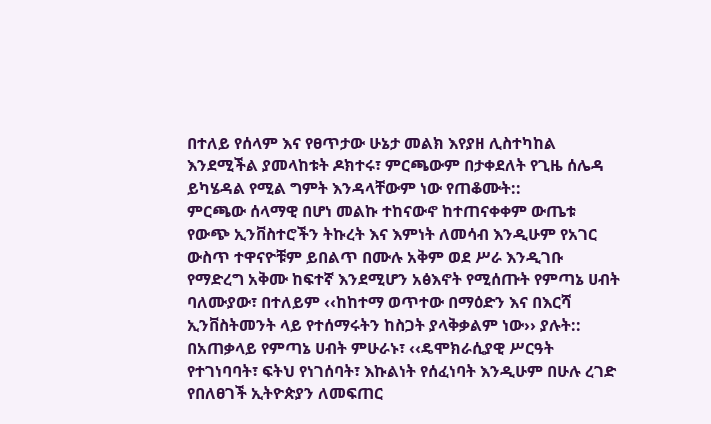በተለይ የሰላም እና የፀጥታው ሁኔታ መልክ እየያዘ ሊስተካከል እንደሚችል ያመላከቱት ዶክተሩ፣ ምርጫውም በታቀደለት የጊዜ ሰሌዳ ይካሄዳል የሚል ግምት እንዳላቸውም ነው የጠቆሙት::
ምርጫው ሰላማዊ በሆነ መልኩ ተከናውኖ ከተጠናቀቀም ውጤቱ የውጭ ኢንቨስተሮችን ትኩረት እና እምነት ለመሳብ እንዲሁም የአገር ውስጥ ተዋናዮቹም ይበልጥ በሙሉ አቅም ወደ ሥራ እንዲገቡ የማድረግ አቅሙ ከፍተኛ እንደሚሆን አፅእኖት የሚሰጡት የምጣኔ ሀብት ባለሙያው፣ በተለይም ‹‹ከከተማ ወጥተው በማዕድን እና በእርሻ ኢንቨስትመንት ላይ የተሰማሩትን ከስጋት ያላቅቃልም ነው›› ያሉት::
በአጠቃላይ የምጣኔ ሀብት ምሁራኑ፣ ‹‹ዴሞክራሲያዊ ሥርዓት የተገነባባት፣ ፍትህ የነገሰባት፣ እኩልነት የሰፈነባት እንዲሁም በሁሉ ረገድ የበለፀገች ኢትዮጵያን ለመፍጠር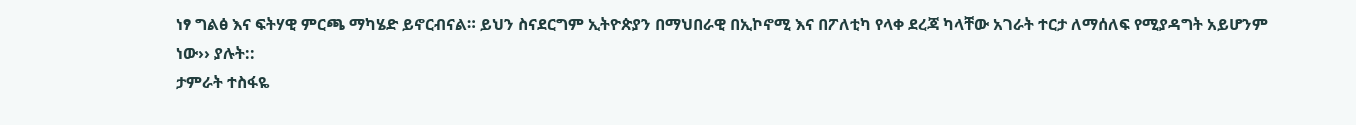ነፃ ግልፅ እና ፍትሃዊ ምርጫ ማካሄድ ይኖርብናል። ይህን ስናደርግም ኢትዮጵያን በማህበራዊ በኢኮኖሚ እና በፖለቲካ የላቀ ደረጃ ካላቸው አገራት ተርታ ለማሰለፍ የሚያዳግት አይሆንም ነው›› ያሉት::
ታምራት ተስፋዬ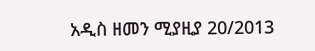አዲስ ዘመን ሚያዚያ 20/2013